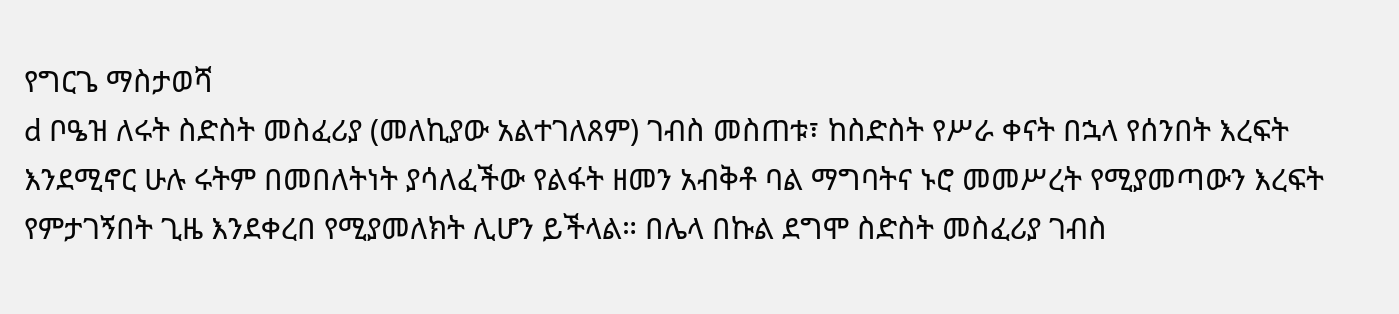የግርጌ ማስታወሻ
d ቦዔዝ ለሩት ስድስት መስፈሪያ (መለኪያው አልተገለጸም) ገብስ መስጠቱ፣ ከስድስት የሥራ ቀናት በኋላ የሰንበት እረፍት እንደሚኖር ሁሉ ሩትም በመበለትነት ያሳለፈችው የልፋት ዘመን አብቅቶ ባል ማግባትና ኑሮ መመሥረት የሚያመጣውን እረፍት የምታገኝበት ጊዜ እንደቀረበ የሚያመለክት ሊሆን ይችላል። በሌላ በኩል ደግሞ ስድስት መስፈሪያ ገብስ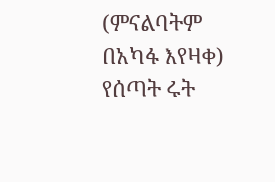(ምናልባትም በአካፋ እየዛቀ) የሰጣት ሩት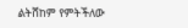ልትሸከም የምትችለው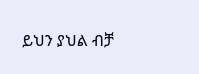ይህን ያህል ብቻ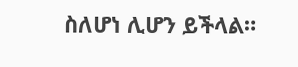ስለሆነ ሊሆን ይችላል።